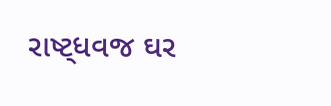રાષ્ટ્ધવજ ઘર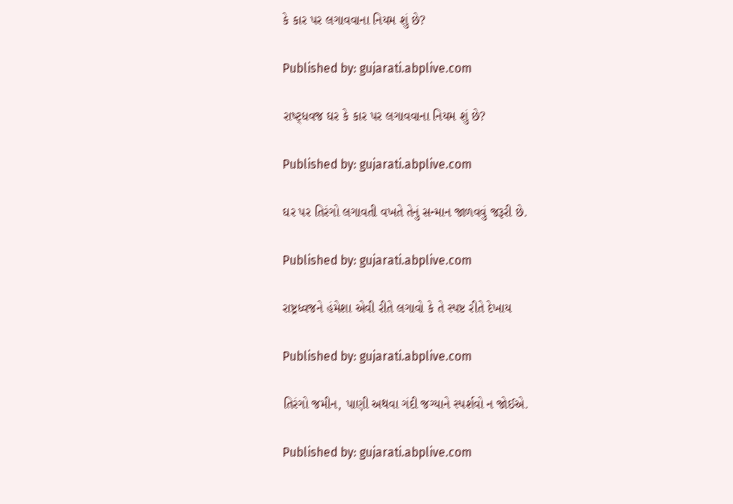કે કાર પર લગાવવાના નિયમ શું છે?

Published by: gujarati.abplive.com

રાષ્ટ્ધવજ ઘર કે કાર પર લગાવવાના નિયમ શું છે?

Published by: gujarati.abplive.com

ઘર પર તિરંગો લગાવતી વખતે તેનું સન્માન જાળવવું જરૂરી છે.

Published by: gujarati.abplive.com

રાષ્ટ્રધ્વજને હંમેશા એવી રીતે લગાવો કે તે સ્પષ્ટ રીતે દેખાય

Published by: gujarati.abplive.com

તિરંગો જમીન, પાણી અથવા ગંદી જગ્યાને સ્પર્શવો ન જોઈએ.

Published by: gujarati.abplive.com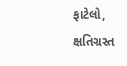ફાટેલો, ક્ષતિગ્રસ્ત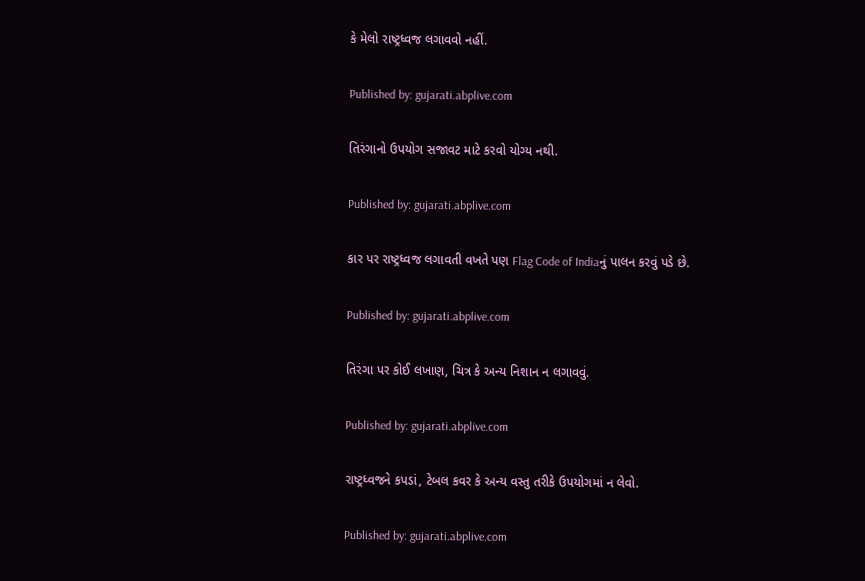કે મેલો રાષ્ટ્રધ્વજ લગાવવો નહીં.

Published by: gujarati.abplive.com

તિરંગાનો ઉપયોગ સજાવટ માટે કરવો યોગ્ય નથી.

Published by: gujarati.abplive.com

કાર પર રાષ્ટ્રધ્વજ લગાવતી વખતે પણ Flag Code of Indiaનું પાલન કરવું પડે છે.

Published by: gujarati.abplive.com

તિરંગા પર કોઈ લખાણ, ચિત્ર કે અન્ય નિશાન ન લગાવવું.

Published by: gujarati.abplive.com

રાષ્ટ્રધ્વજને કપડાં, ટેબલ કવર કે અન્ય વસ્તુ તરીકે ઉપયોગમાં ન લેવો.

Published by: gujarati.abplive.com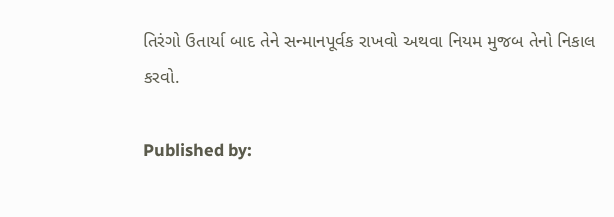તિરંગો ઉતાર્યા બાદ તેને સન્માનપૂર્વક રાખવો અથવા નિયમ મુજબ તેનો નિકાલ કરવો.

Published by: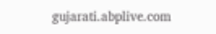gujarati.abplive.com